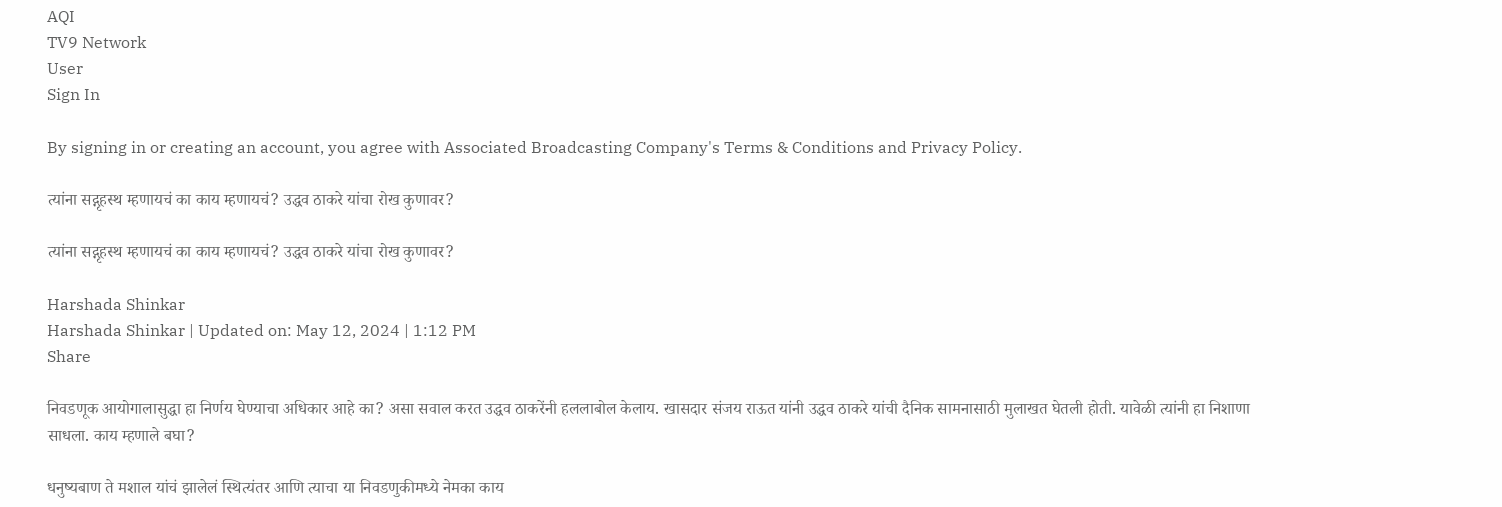AQI
TV9 Network
User
Sign In

By signing in or creating an account, you agree with Associated Broadcasting Company's Terms & Conditions and Privacy Policy.

त्यांना सद्गृहस्थ म्हणायचं का काय म्हणायचं? उद्धव ठाकरे यांचा रोख कुणावर?

त्यांना सद्गृहस्थ म्हणायचं का काय म्हणायचं? उद्धव ठाकरे यांचा रोख कुणावर?

Harshada Shinkar
Harshada Shinkar | Updated on: May 12, 2024 | 1:12 PM
Share

निवडणूक आयोगालासुद्धा हा निर्णय घेण्याचा अधिकार आहे का? असा सवाल करत उद्धव ठाकरेंनी हललाबोल केलाय. खासदार संजय राऊत यांनी उद्धव ठाकरे यांची दैनिक सामनासाठी मुलाखत घेतली होती. यावेळी त्यांनी हा निशाणा साधला. काय म्हणाले बघा?

धनुष्यबाण ते मशाल यांचं झालेलं स्थित्यंतर आणि त्याचा या निवडणुकीमध्ये नेमका काय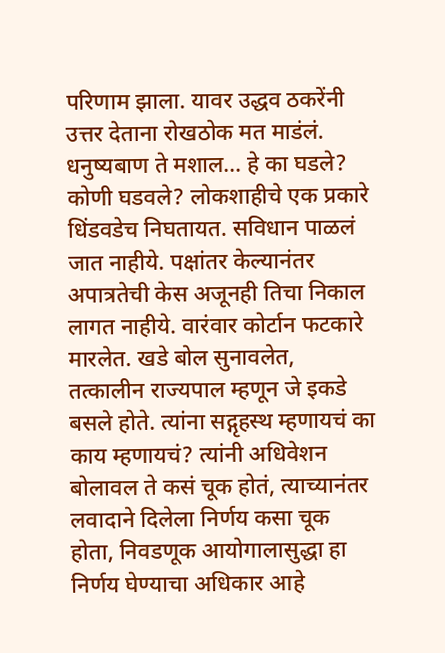परिणाम झाला. यावर उद्धव ठकरेंनी उत्तर देताना रोखठोक मत माडंलं. धनुष्यबाण ते मशाल… हे का घडले? कोणी घडवले? लोकशाहीचे एक प्रकारे धिंडवडेच निघतायत. सविधान पाळलं जात नाहीये. पक्षांतर केल्यानंतर अपात्रतेची केस अजूनही तिचा निकाल लागत नाहीये. वारंवार कोर्टान फटकारे मारलेत. खडे बोल सुनावलेत, तत्कालीन राज्यपाल म्हणून जे इकडे बसले होते. त्यांना सद्गृहस्थ म्हणायचं का काय म्हणायचं? त्यांनी अधिवेशन बोलावल ते कसं चूक होतं, त्याच्यानंतर लवादाने दिलेला निर्णय कसा चूक होता, निवडणूक आयोगालासुद्धा हा निर्णय घेण्याचा अधिकार आहे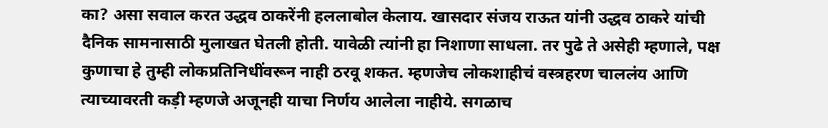का? असा सवाल करत उद्धव ठाकरेंनी हललाबोल केलाय. खासदार संजय राऊत यांनी उद्धव ठाकरे यांची दैनिक सामनासाठी मुलाखत घेतली होती. यावेळी त्यांनी हा निशाणा साधला. तर पुढे ते असेही म्हणाले, पक्ष कुणाचा हे तुम्ही लोकप्रतिनिधींवरून नाही ठरवू शकत. म्हणजेच लोकशाहीचं वस्त्रहरण चाललंय आणि त्याच्यावरती कड़ी म्हणजे अजूनही याचा निर्णय आलेला नाहीये. सगळाच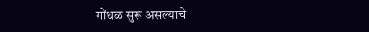गोंधळ सुरू असल्याचे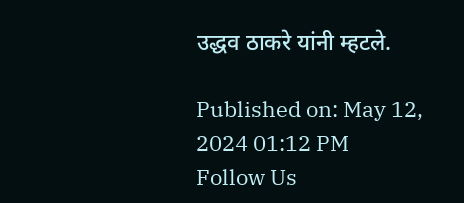उद्धव ठाकरे यांनी म्हटले.

Published on: May 12, 2024 01:12 PM
Follow Us